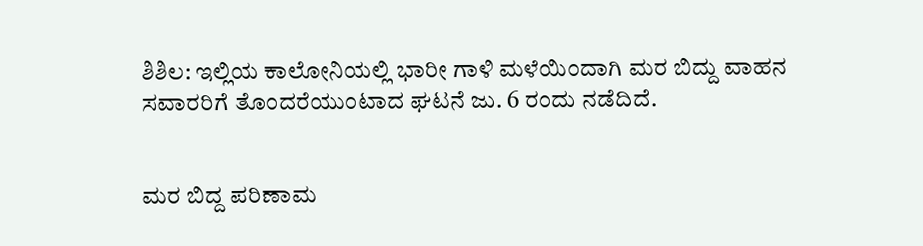ಶಿಶಿಲ: ಇಲ್ಲಿಯ ಕಾಲೋನಿಯಲ್ಲಿ ಭಾರೀ ಗಾಳಿ ಮಳೆಯಿಂದಾಗಿ ಮರ ಬಿದ್ದು ವಾಹನ ಸವಾರರಿಗೆ ತೊಂದರೆಯುಂಟಾದ ಘಟನೆ ಜು. 6 ರಂದು ನಡೆದಿದೆ.


ಮರ ಬಿದ್ದ ಪರಿಣಾಮ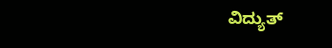ವಿದ್ಯುತ್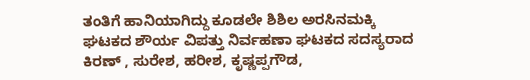ತಂತಿಗೆ ಹಾನಿಯಾಗಿದ್ದು ಕೂಡಲೇ ಶಿಶಿಲ ಅರಸಿನಮಕ್ಕಿ ಘಟಕದ ಶೌರ್ಯ ವಿಪತ್ತು ನಿರ್ವಹಣಾ ಘಟಕದ ಸದಸ್ಯರಾದ ಕಿರಣ್ , ಸುರೇಶ, ಹರೀಶ, ಕೃಷ್ಣಪ್ಪಗೌಡ,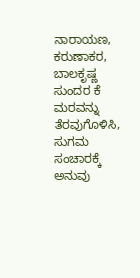ನಾರಾಯಣ, ಕರುಣಾಕರ, ಬಾಲಕೃಷ್ಣ ಸುಂದರ ಕೆ ಮರವನ್ನು ತೆರವುಗೊಳಿಸಿ, ಸುಗಮ ಸಂಚಾರಕ್ಕೆ ಅನುವು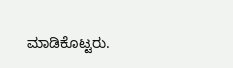ಮಾಡಿಕೊಟ್ಟರು.